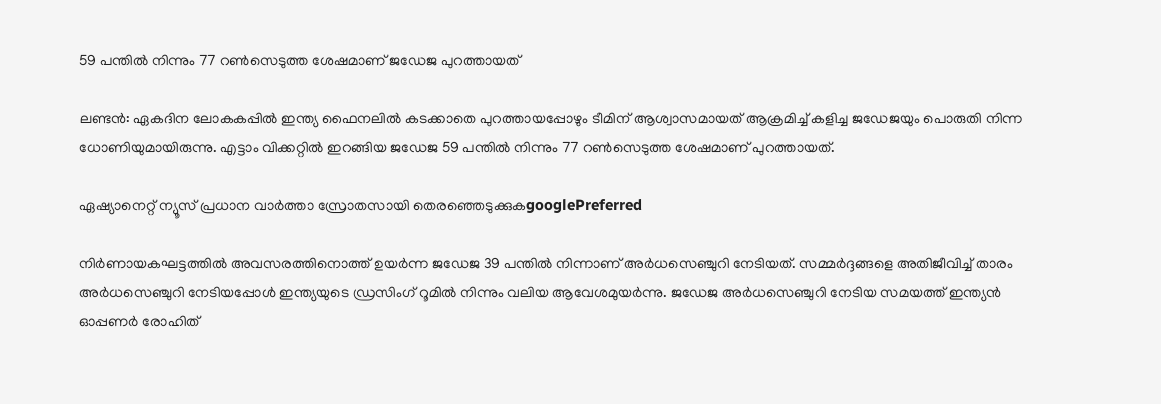59 പന്തില്‍ നിന്നും 77 റണ്‍സെടുത്ത ശേഷമാണ് ജഡേജ പുറത്തായത്

ലണ്ടന്‍: ഏകദിന ലോകകപ്പില്‍ ഇന്ത്യ ഫൈനലില്‍ കടക്കാതെ പുറത്തായപ്പോഴും ടീമിന് ആശ്വാസമായത് ആക്രമിച്ച് കളിച്ച ജഡേജയും പൊരുതി നിന്ന ധോണിയുമായിരുന്നു. എട്ടാം വിക്കറ്റില്‍ ഇറങ്ങിയ ജഡേജ 59 പന്തില്‍ നിന്നും 77 റണ്‍സെടുത്ത ശേഷമാണ് പുറത്തായത്.

ഏഷ്യാനെറ്റ് ന്യൂസ് പ്രധാന വാർത്താ സ്രോതസായി തെരഞ്ഞെടുക്കുകgooglePreferred

നിര്‍ണായകഘട്ടത്തില്‍ അവസരത്തിനൊത്ത് ഉയര്‍ന്ന ജഡേജ 39 പന്തില്‍ നിന്നാണ് അര്‍ധസെഞ്ചുറി നേടിയത്. സമ്മര്‍ദ്ദങ്ങളെ അതിജീവിച്ച് താരം അര്‍ധസെഞ്ചുറി നേടിയപ്പോള്‍ ഇന്ത്യയുടെ ഡ്രസിംഗ് റൂമില്‍ നിന്നും വലിയ ആവേശമുയര്‍ന്നു. ജഡേജ അര്‍ധസെഞ്ചുറി നേടിയ സമയത്ത് ഇന്ത്യന്‍ ഓപ്പണര്‍ രോഹിത്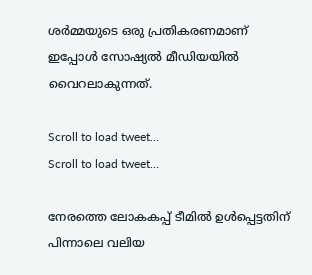ശര്‍മ്മയുടെ ഒരു പ്രതികരണമാണ് ഇപ്പോള്‍ സോഷ്യല്‍ മീഡിയയില്‍ വൈറലാകുന്നത്.

Scroll to load tweet…
Scroll to load tweet…

നേരത്തെ ലോകകപ്പ് ടീമില്‍ ഉള്‍പ്പെട്ടതിന് പിന്നാലെ വലിയ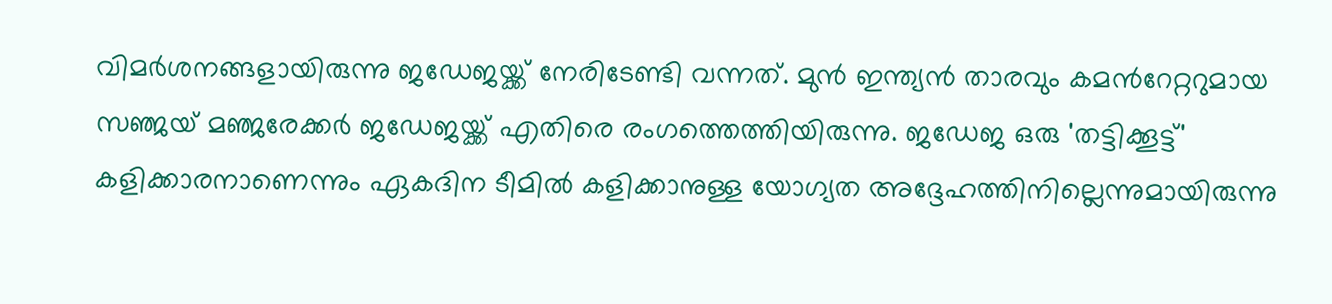വിമര്‍ശനങ്ങളായിരുന്നു ജഡേജയ്ക്ക് നേരിടേണ്ടി വന്നത്. മുന്‍ ഇന്ത്യന്‍ താരവും കമന്‍റേറ്ററുമായ സഞ്ജയ് മഞ്ജരേക്കര്‍ ജഡേജയ്ക്ക് എതിരെ രംഗത്തെത്തിയിരുന്നു. ജഡേജ ഒരു 'തട്ടിക്കൂട്ട്' കളിക്കാരനാണെന്നും ഏകദിന ടീമില്‍ കളിക്കാനുള്ള യോഗ്യത അദ്ദേഹത്തിനില്ലെന്നുമായിരുന്നു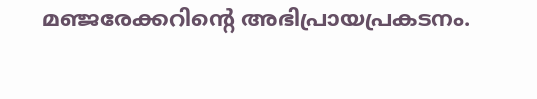മഞ്ജരേക്കറിന്‍റെ അഭിപ്രായപ്രകടനം.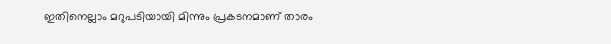ഇതിനെല്ലാം മറുപടിയായി മിന്നും പ്രകടനമാണ് താരം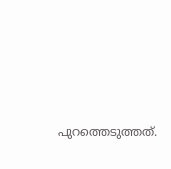പുറത്തെടുത്തത്.